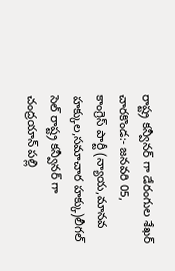రాష్ట్ర కన్వీనర్ గా డేరంగుల శేఖర్
చారకొండ:- జనవరి 05,
కాంగ్రెస్ పార్టీ (న్యాయ,మానవ హక్కుల,సమాచార హక్కు)లీగల్ సెల్ రాష్ట్ర కన్వీనర్ గా చంద్రయాన్ పల్లి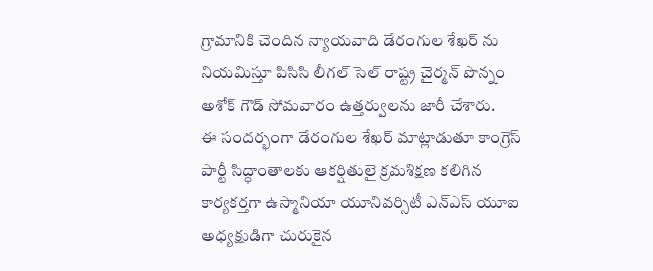గ్రామానికి చెందిన న్యాయవాది డేరంగుల శేఖర్ ను నియమిస్తూ పిసిసి లీగల్ సెల్ రాష్ట్ర చైర్మన్ పొన్నం అశోక్ గౌడ్ సోమవారం ఉత్తర్వులను జారీ చేశారు.
ఈ సందర్భంగా డేరంగుల శేఖర్ మాట్లాడుతూ కాంగ్రెస్ పార్టీ సిద్ధాంతాలకు ఆకర్షితులై క్రమశిక్షణ కలిగిన కార్యకర్తగా ఉస్మానియా యూనివర్సిటీ ఎన్ఎస్ యూఐ అధ్యక్షుడిగా చురుకైన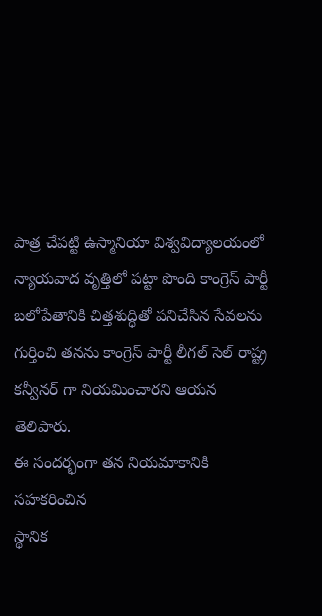పాత్ర చేపట్టి ఉస్మానియా విశ్వవిద్యాలయంలో న్యాయవాద వృత్తిలో పట్టా పొంది కాంగ్రెస్ పార్టీ బలోపేతానికి చిత్తశుద్ధితో పనిచేసిన సేవలను గుర్తించి తనను కాంగ్రెస్ పార్టీ లీగల్ సెల్ రాష్ట్ర కన్వీనర్ గా నియమించారని ఆయన తెలిపారు.
ఈ సందర్భంగా తన నియమాకానికి సహకరించిన
స్థానిక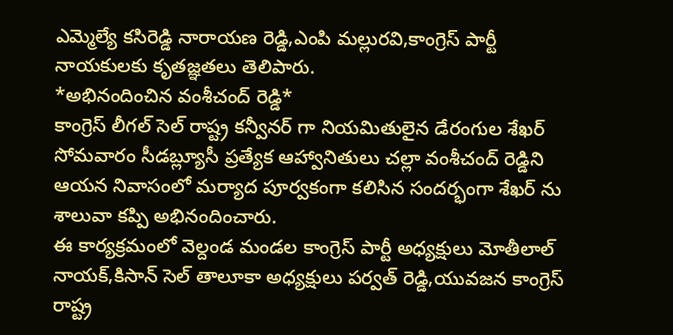ఎమ్మెల్యే కసిరెడ్డి నారాయణ రెడ్డి,ఎంపి మల్లురవి,కాంగ్రెస్ పార్టీ నాయకులకు కృతజ్ఞతలు తెలిపారు.
*అభినందించిన వంశీచంద్ రెడ్డి*
కాంగ్రెస్ లీగల్ సెల్ రాష్ట్ర కన్వీనర్ గా నియమితులైన డేరంగుల శేఖర్ సోమవారం సీడబ్ల్యూసీ ప్రత్యేక ఆహ్వానితులు చల్లా వంశీచంద్ రెడ్డిని ఆయన నివాసంలో మర్యాద పూర్వకంగా కలిసిన సందర్భంగా శేఖర్ ను శాలువా కప్పి అభినందించారు.
ఈ కార్యక్రమంలో వెల్దండ మండల కాంగ్రెస్ పార్టీ అధ్యక్షులు మోతీలాల్ నాయక్,కిసాన్ సెల్ తాలూకా అధ్యక్షులు పర్వత్ రెడ్డి,యువజన కాంగ్రెస్ రాష్ట్ర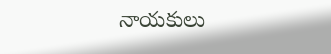నాయకులు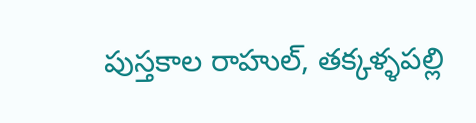పుస్తకాల రాహుల్, తక్కళ్ళపల్లి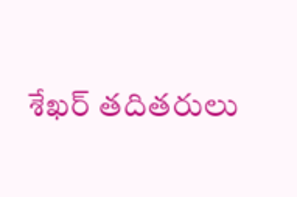శేఖర్ తదితరులు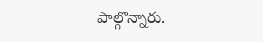పాల్గొన్నారు.